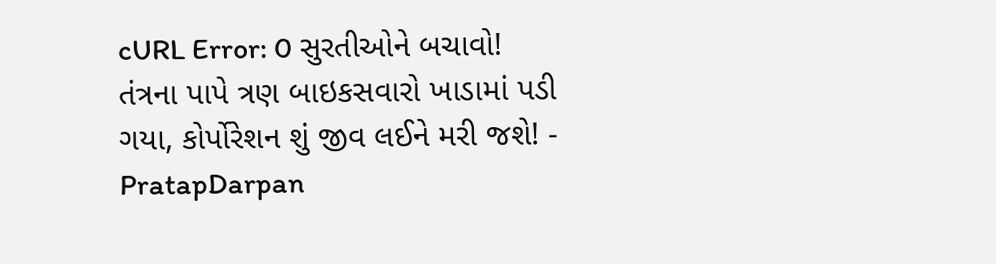cURL Error: 0 સુરતીઓને બચાવો! તંત્રના પાપે ત્રણ બાઇકસવારો ખાડામાં પડી ગયા, કોર્પોરેશન શું જીવ લઈને મરી જશે! - PratapDarpan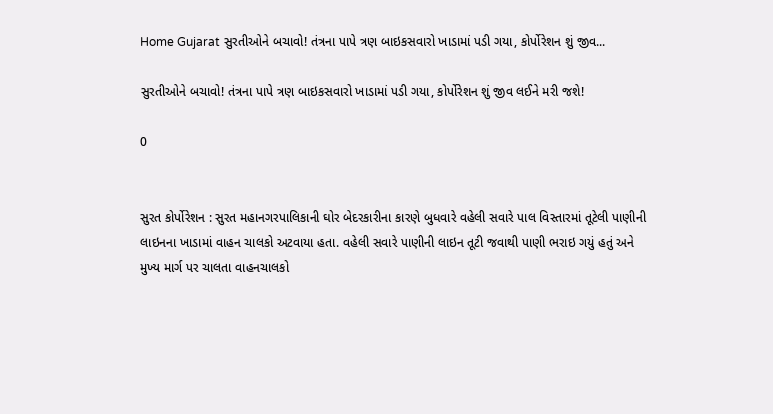Home Gujarat સુરતીઓને બચાવો! તંત્રના પાપે ત્રણ બાઇકસવારો ખાડામાં પડી ગયા, કોર્પોરેશન શું જીવ...

સુરતીઓને બચાવો! તંત્રના પાપે ત્રણ બાઇકસવારો ખાડામાં પડી ગયા, કોર્પોરેશન શું જીવ લઈને મરી જશે!

0


સુરત કોર્પોરેશન : સુરત મહાનગરપાલિકાની ઘોર બેદરકારીના કારણે બુધવારે વહેલી સવારે પાલ વિસ્તારમાં તૂટેલી પાણીની લાઇનના ખાડામાં વાહન ચાલકો અટવાયા હતા. વહેલી સવારે પાણીની લાઇન તૂટી જવાથી પાણી ભરાઇ ગયું હતું અને મુખ્ય માર્ગ પર ચાલતા વાહનચાલકો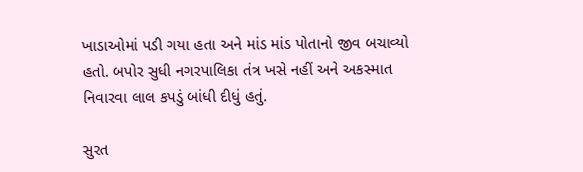ખાડાઓમાં પડી ગયા હતા અને માંડ માંડ પોતાનો જીવ બચાવ્યો હતો. બપોર સુધી નગરપાલિકા તંત્ર ખસે નહીં અને અકસ્માત નિવારવા લાલ કપડું બાંધી દીધું હતું.

સુરત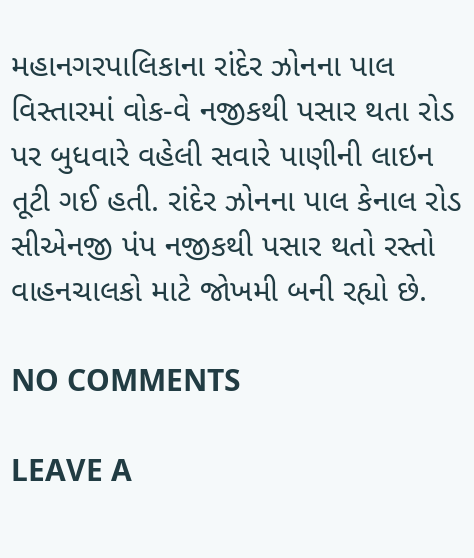મહાનગરપાલિકાના રાંદેર ઝોનના પાલ વિસ્તારમાં વોક-વે નજીકથી પસાર થતા રોડ પર બુધવારે વહેલી સવારે પાણીની લાઇન તૂટી ગઈ હતી. રાંદેર ઝોનના પાલ કેનાલ રોડ સીએનજી પંપ નજીકથી પસાર થતો રસ્તો વાહનચાલકો માટે જોખમી બની રહ્યો છે.

NO COMMENTS

LEAVE A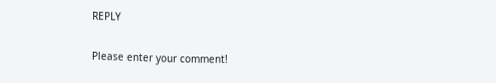REPLY

Please enter your comment!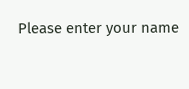Please enter your name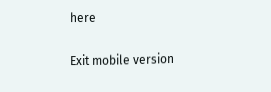here

Exit mobile version